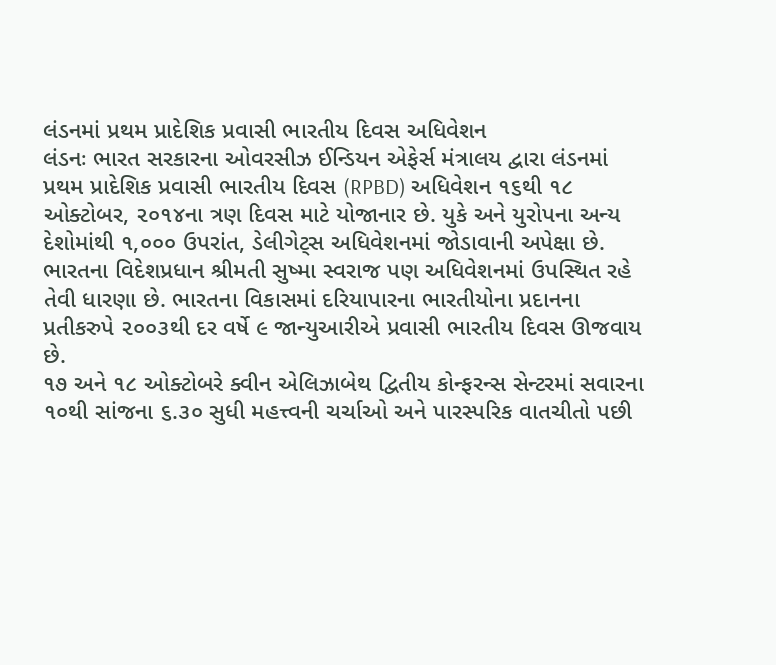લંડનમાં પ્રથમ પ્રાદેશિક પ્રવાસી ભારતીય દિવસ અધિવેશન
લંડનઃ ભારત સરકારના ઓવરસીઝ ઈન્ડિયન એફેર્સ મંત્રાલય દ્વારા લંડનમાં પ્રથમ પ્રાદેશિક પ્રવાસી ભારતીય દિવસ (RPBD) અધિવેશન ૧૬થી ૧૮ ઓક્ટોબર, ૨૦૧૪ના ત્રણ દિવસ માટે યોજાનાર છે. યુકે અને યુરોપના અન્ય દેશોમાંથી ૧,૦૦૦ ઉપરાંત, ડેલીગેટ્સ અધિવેશનમાં જોડાવાની અપેક્ષા છે. ભારતના વિદેશપ્રધાન શ્રીમતી સુષ્મા સ્વરાજ પણ અધિવેશનમાં ઉપસ્થિત રહે તેવી ધારણા છે. ભારતના વિકાસમાં દરિયાપારના ભારતીયોના પ્રદાનના પ્રતીકરુપે ૨૦૦૩થી દર વર્ષે ૯ જાન્યુઆરીએ પ્રવાસી ભારતીય દિવસ ઊજવાય છે.
૧૭ અને ૧૮ ઓક્ટોબરે ક્વીન એલિઝાબેથ દ્વિતીય કોન્ફરન્સ સેન્ટરમાં સવારના ૧૦થી સાંજના ૬.૩૦ સુધી મહત્ત્વની ચર્ચાઓ અને પારસ્પરિક વાતચીતો પછી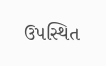ઉપસ્થિત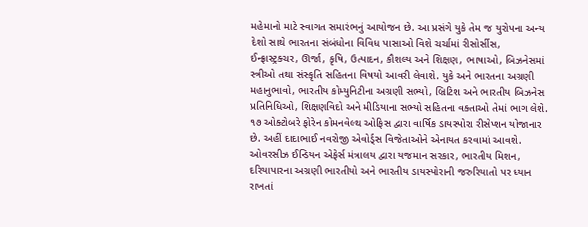મહેમાનો માટે સ્વાગત સમારંભનું આયોજન છે. આ પ્રસંગે યુકે તેમ જ યુરોપના અન્ય દેશો સાથે ભારતના સંબંધોના વિવિધ પાસાઓ વિશે ચર્ચામાં રીસોર્સીસ, ઈન્ફ્રાસ્ટ્રક્ચર, ઊર્જા, કૃષિ, ઉત્પાદન, કૌશલ્ય અને શિક્ષણ, ભાષાઓ, બિઝનેસમાં સ્ત્રીઓ તથા સંસ્કૃતિ સહિતના વિષયો આવરી લેવાશે. યુકે અને ભારતના અગ્રણી મહાનુભાવો, ભારતીય કોમ્યુનિટીના અગ્રણી સભ્યો, બ્રિટિશ અને ભારતીય બિઝનેસ પ્રતિનિધિઓ, શિક્ષણવિદો અને મીડિયાના સભ્યો સહિતના વક્તાઓ તેમાં ભાગ લેશે. ૧૭ ઓક્ટોબરે ફોરેન કોમનવેલ્થ ઓફિસ દ્વારા વાર્ષિક ડાયસ્પોરા રીસેપ્શન યોજાનાર છે. અહીં દાદાભાઈ નવરોજી એવોર્ડ્સ વિજેતાઓને એનાયત કરવામાં આવશે.
ઓવરસીઝ ઈન્ડિયન એફેર્સ મંત્રાલય દ્વારા યજમાન સરકાર, ભારતીય મિશન, દરિયાપારના અગ્રણી ભારતીયો અને ભારતીય ડાયસ્પોરાની જરુરિયાતો પર ધ્યાન રાખતાં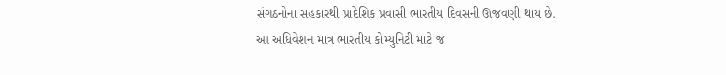સંગઠનોના સહકારથી પ્રાદેશિક પ્રવાસી ભારતીય દિવસની ઊજવણી થાય છે. આ અધિવેશન માત્ર ભારતીય કોમ્યુનિટી માટે જ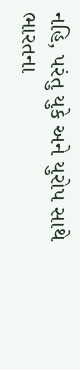નહિ, પરંતુ યુકે અને યુરોપ સાથે ભારતના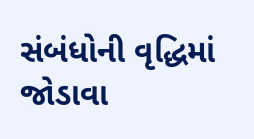સંબંધોની વૃદ્ધિમાં જોડાવા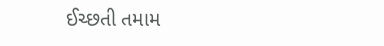ઈચ્છતી તમામ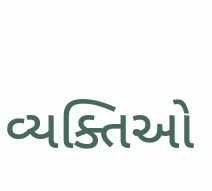વ્યક્તિઓ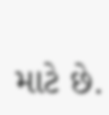માટે છે.